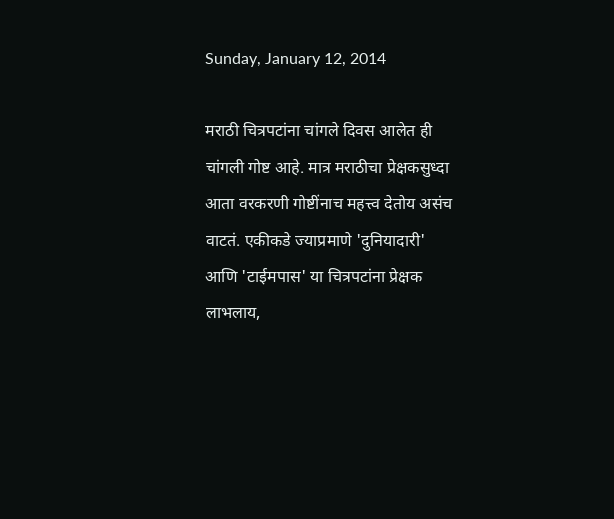Sunday, January 12, 2014

मराठी चित्रपटांना चांगले दिवस आलेत ही चांगली गोष्ट आहे. मात्र मराठीचा प्रेक्षकसुध्दा आता वरकरणी गोष्टींनाच महत्त्व देतोय असंच वाटतं. एकीकडे ज्याप्रमाणे 'दुनियादारी' आणि 'टाईमपास' या चित्रपटांना प्रेक्षक लाभलाय,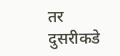तर दुसरीकडे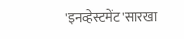'इनव्हेस्टमेंट'सारखा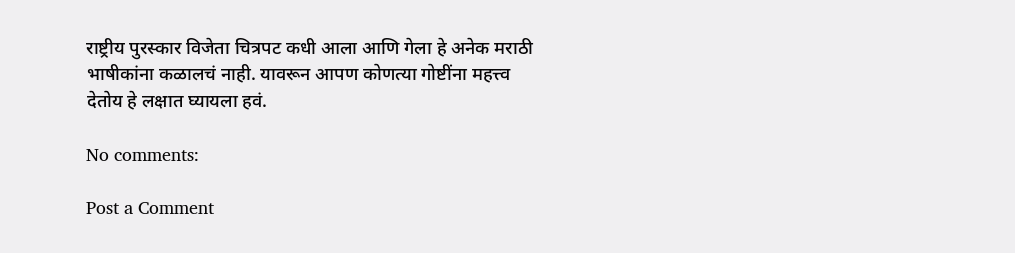राष्ट्रीय पुरस्कार विजेता चित्रपट कधी आला आणि गेला हे अनेक मराठी भाषीकांना कळालचं नाही. यावरून आपण कोणत्या गोष्टींना महत्त्व देतोय हे लक्षात घ्यायला हवं.

No comments:

Post a Comment